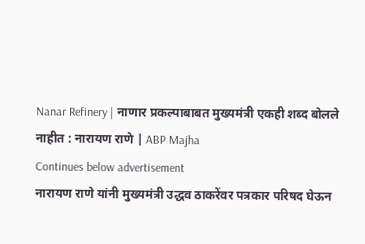Nanar Refinery | नाणार प्रकल्पाबाबत मुख्यमंत्री एकही शब्द बोलले नाहीत : नारायण राणे | ABP Majha
Continues below advertisement
नारायण राणे यांनी मुख्यमंत्री उद्धव ठाकरेंवर पत्रकार परिषद घेऊन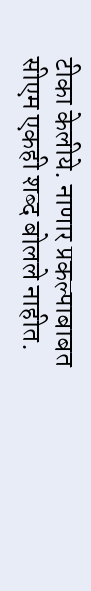टीका केलीये. नाणार प्रकल्पाबाबत सीएम एकही शब्द बोलले नाहीत.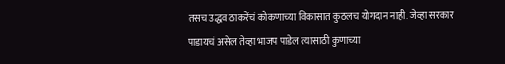तसच उद्धव ठाकरेंचं कोकणाच्या विकासात कुठलच योगदान नाही. जेव्हा सरकार पाडायचं असेल तेव्हा भाजप पाडेल त्यासाठी कुणाच्या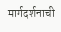मार्गदर्शनाची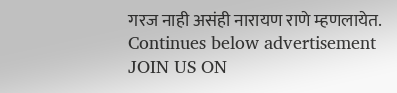गरज नाही असंही नारायण राणे म्हणलायेत.
Continues below advertisement
JOIN US ON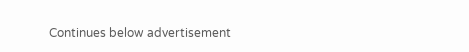Continues below advertisement